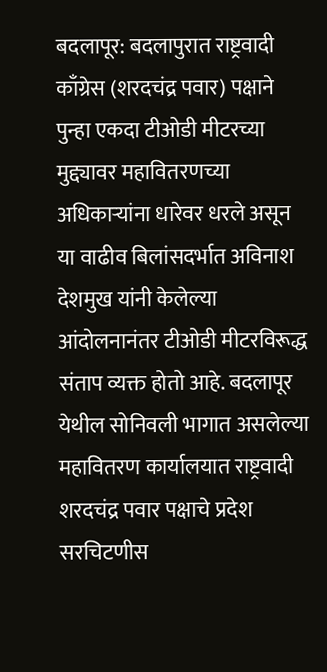बदलापूर: बदलापुरात राष्ट्रवादी काँग्रेस (शरदचंद्र पवार) पक्षाने पुन्हा एकदा टीओडी मीटरच्या मुद्द्यावर महावितरणच्या अधिकाऱ्यांना धारेवर धरले असून या वाढीव बिलांसदर्भात अविनाश देशमुख यांनी केलेल्या आंदोलनानंतर टीओडी मीटरविरूद्ध संताप व्यक्त होतो आहे. बदलापूर येथील सोनिवली भागात असलेल्या महावितरण कार्यालयात राष्ट्रवादी शरदचंद्र पवार पक्षाचे प्रदेश सरचिटणीस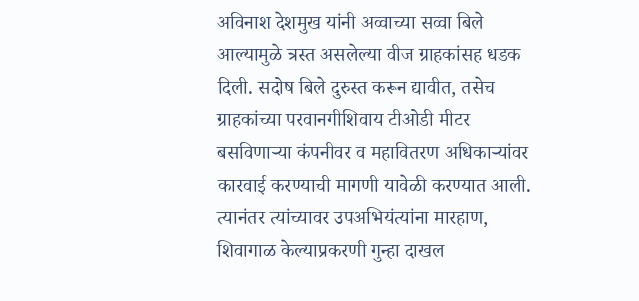अविनाश देशमुख यांनी अव्वाच्या सव्वा बिले आल्यामुळे त्रस्त असलेल्या वीज ग्राहकांसह धडक दिली. सदोष बिले दुरुस्त करून द्यावीत, तसेच ग्राहकांच्या परवानगीशिवाय टीओडी मीटर बसविणाऱ्या कंपनीवर व महावितरण अधिकाऱ्यांवर कारवाई करण्याची मागणी यावेळी करण्यात आली. त्यानंतर त्यांच्यावर उपअभियंत्यांना मारहाण, शिवागाळ केल्याप्रकरणी गुन्हा दाखल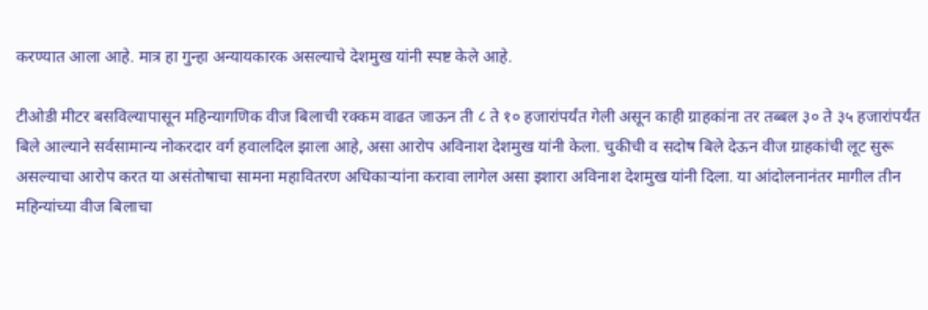करण्यात आला आहे. मात्र हा गुन्हा अन्यायकारक असल्याचे देशमुख यांनी स्पष्ट केले आहे.

टीओडी मीटर बसविल्यापासून महिन्यागणिक वीज बिलाची रक्कम वाढत जाऊन ती ८ ते १० हजारांपर्यंत गेली असून काही ग्राहकांना तर तब्बल ३० ते ३५ हजारांपर्यंत बिले आल्याने सर्वसामान्य नोकरदार वर्ग हवालदिल झाला आहे, असा आरोप अविनाश देशमुख यांनी केला. चुकीची व सदोष बिले देऊन वीज ग्राहकांची लूट सुरू असल्याचा आरोप करत या असंतोषाचा सामना महावितरण अधिकाऱ्यांना करावा लागेल असा इशारा अविनाश देशमुख यांनी दिला. या आंदोलनानंतर मागील तीन महिन्यांच्या वीज बिलाचा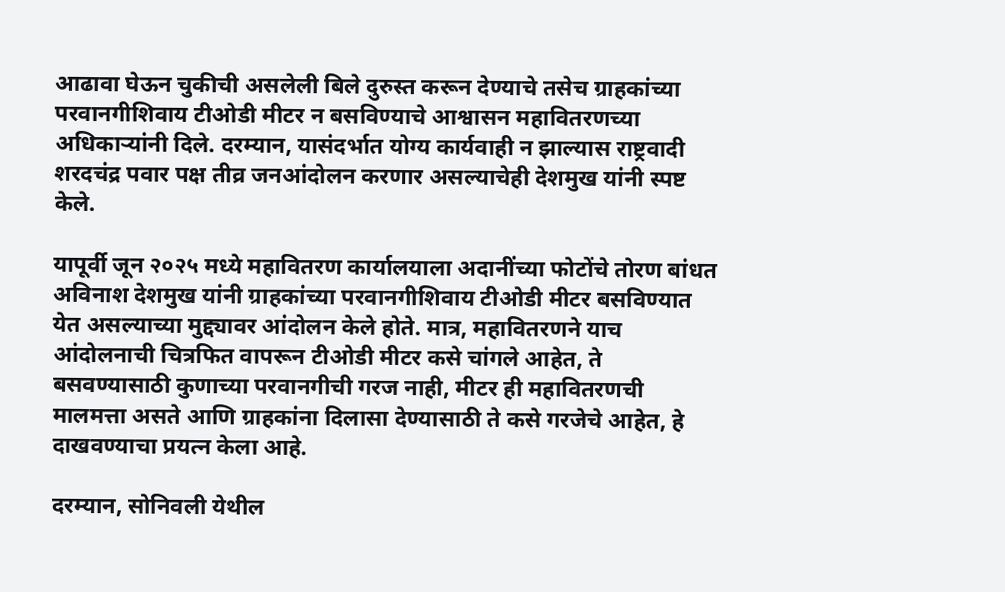आढावा घेऊन चुकीची असलेली बिले दुरुस्त करून देण्याचे तसेच ग्राहकांच्या परवानगीशिवाय टीओडी मीटर न बसविण्याचे आश्वासन महावितरणच्या अधिकाऱ्यांनी दिले. दरम्यान, यासंदर्भात योग्य कार्यवाही न झाल्यास राष्ट्रवादी शरदचंद्र पवार पक्ष तीव्र जनआंदोलन करणार असल्याचेही देशमुख यांनी स्पष्ट केले.

यापूर्वी जून २०२५ मध्ये महावितरण कार्यालयाला अदानींच्या फोटोंचे तोरण बांधत अविनाश देशमुख यांनी ग्राहकांच्या परवानगीशिवाय टीओडी मीटर बसविण्यात येत असल्याच्या मुद्द्यावर आंदोलन केले होते. मात्र, महावितरणने याच आंदोलनाची चित्रफित वापरून टीओडी मीटर कसे चांगले आहेत, ते बसवण्यासाठी कुणाच्या परवानगीची गरज नाही, मीटर ही महावितरणची मालमत्ता असते आणि ग्राहकांना दिलासा देण्यासाठी ते कसे गरजेचे आहेत, हे दाखवण्याचा प्रयत्न केला आहे.

दरम्यान, सोनिवली येथील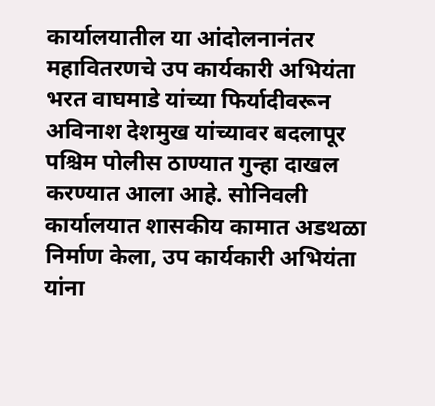कार्यालयातील या आंदोलनानंतर महावितरणचे उप कार्यकारी अभियंता भरत वाघमाडे यांच्या फिर्यादीवरून अविनाश देशमुख यांच्यावर बदलापूर पश्चिम पोलीस ठाण्यात गुन्हा दाखल करण्यात आला आहे. सोनिवली कार्यालयात शासकीय कामात अडथळा निर्माण केला, उप कार्यकारी अभियंता यांना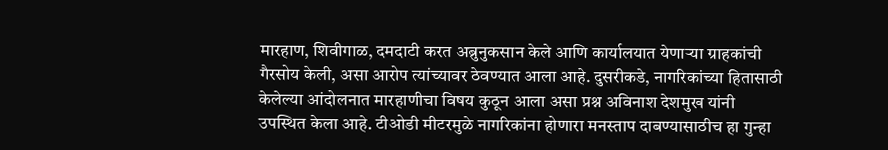मारहाण, शिवीगाळ, दमदाटी करत अब्रुनुकसान केले आणि कार्यालयात येणाऱ्या ग्राहकांची गैरसोय केली, असा आरोप त्यांच्यावर ठेवण्यात आला आहे. दुसरीकडे, नागरिकांच्या हितासाठी केलेल्या आंदोलनात मारहाणीचा विषय कुठून आला असा प्रश्न अविनाश देशमुख यांनी उपस्थित केला आहे. टीओडी मीटरमुळे नागरिकांना होणारा मनस्ताप दाबण्यासाठीच हा गुन्हा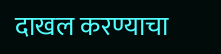दाखल करण्याचा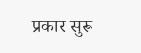प्रकार सुरू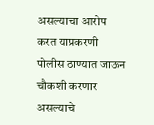असल्याचा आरोप करत याप्रकरणी पोलीस ठाण्यात जाऊन चौकशी करणार असल्याचे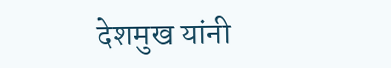देशमुख यांनी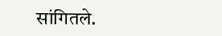सांगितले.